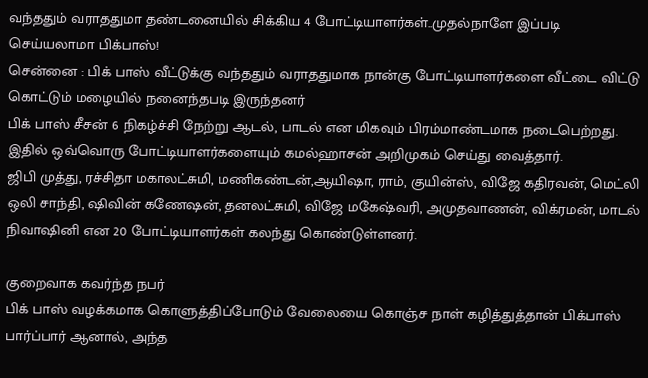வந்ததும் வராததுமா தண்டனையில் சிக்கிய 4 போட்டியாளர்கள்..முதல்நாளே இப்படி செய்யலாமா பிக்பாஸ்!
சென்னை : பிக் பாஸ் வீட்டுக்கு வந்ததும் வராததுமாக நான்கு போட்டியாளர்களை வீட்டை விட்டு கொட்டும் மழையில் நனைந்தபடி இருந்தனர்
பிக் பாஸ் சீசன் 6 நிகழ்ச்சி நேற்று ஆடல், பாடல் என மிகவும் பிரம்மாண்டமாக நடைபெற்றது. இதில் ஒவ்வொரு போட்டியாளர்களையும் கமல்ஹாசன் அறிமுகம் செய்து வைத்தார்.
ஜிபி முத்து, ரச்சிதா மகாலட்சுமி, மணிகண்டன்,ஆயிஷா, ராம், குயின்ஸ், விஜே கதிரவன், மெட்லி ஒலி சாந்தி, ஷிவின் கணேஷன், தனலட்சுமி, விஜே மகேஷ்வரி, அமுதவாணன், விக்ரமன், மாடல் நிவாஷினி என 20 போட்டியாளர்கள் கலந்து கொண்டுள்ளனர்.

குறைவாக கவர்ந்த நபர்
பிக் பாஸ் வழக்கமாக கொளுத்திப்போடும் வேலையை கொஞ்ச நாள் கழித்துத்தான் பிக்பாஸ் பார்ப்பார் ஆனால், அந்த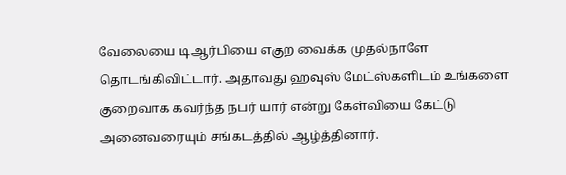வேலையை டிஆர்பியை எகுற வைக்க முதல்நாளே தொடங்கிவிட்டார். அதாவது ஹவுஸ் மேட்ஸ்களிடம் உங்களை குறைவாக கவர்ந்த நபர் யார் என்று கேள்வியை கேட்டு அனைவரையும் சங்கடத்தில் ஆழ்த்தினார்.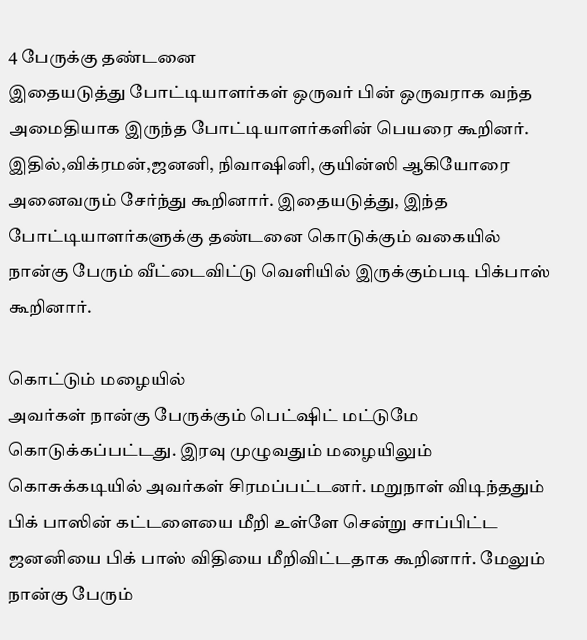4 பேருக்கு தண்டனை
இதையடுத்து போட்டியாளர்கள் ஒருவர் பின் ஒருவராக வந்த அமைதியாக இருந்த போட்டியாளர்களின் பெயரை கூறினர். இதில்,விக்ரமன்,ஜனனி, நிவாஷினி, குயின்ஸி ஆகியோரை அனைவரும் சேர்ந்து கூறினார். இதையடுத்து, இந்த போட்டியாளர்களுக்கு தண்டனை கொடுக்கும் வகையில் நான்கு பேரும் வீட்டைவிட்டு வெளியில் இருக்கும்படி பிக்பாஸ் கூறினார்.

கொட்டும் மழையில்
அவர்கள் நான்கு பேருக்கும் பெட்ஷிட் மட்டுமே கொடுக்கப்பட்டது. இரவு முழுவதும் மழையிலும் கொசுக்கடியில் அவர்கள் சிரமப்பட்டனர். மறுநாள் விடிந்ததும் பிக் பாஸின் கட்டளையை மீறி உள்ளே சென்று சாப்பிட்ட ஜனனியை பிக் பாஸ் விதியை மீறிவிட்டதாக கூறினார். மேலும் நான்கு பேரும்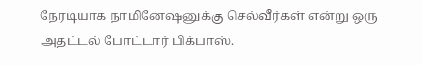நேரடியாக நாமினேஷனுக்கு செல்வீர்கள் என்று ஒரு அதட்டல் போட்டார் பிக்பாஸ்.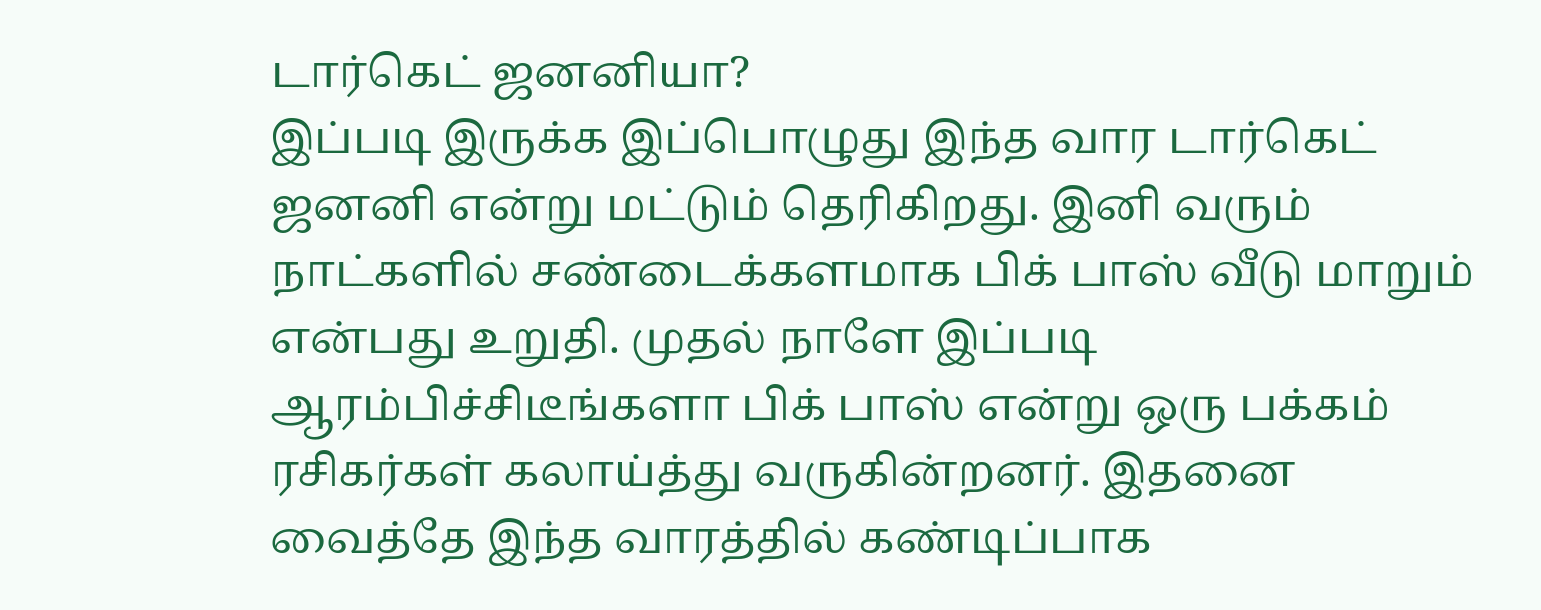டார்கெட் ஜனனியா?
இப்படி இருக்க இப்பொழுது இந்த வார டார்கெட் ஜனனி என்று மட்டும் தெரிகிறது. இனி வரும் நாட்களில் சண்டைக்களமாக பிக் பாஸ் வீடு மாறும் என்பது உறுதி. முதல் நாளே இப்படி ஆரம்பிச்சிடீங்களா பிக் பாஸ் என்று ஒரு பக்கம் ரசிகர்கள் கலாய்த்து வருகின்றனர். இதனை வைத்தே இந்த வாரத்தில் கண்டிப்பாக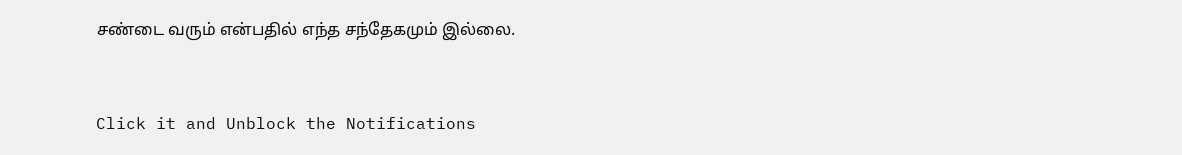சண்டை வரும் என்பதில் எந்த சந்தேகமும் இல்லை.


Click it and Unblock the Notifications